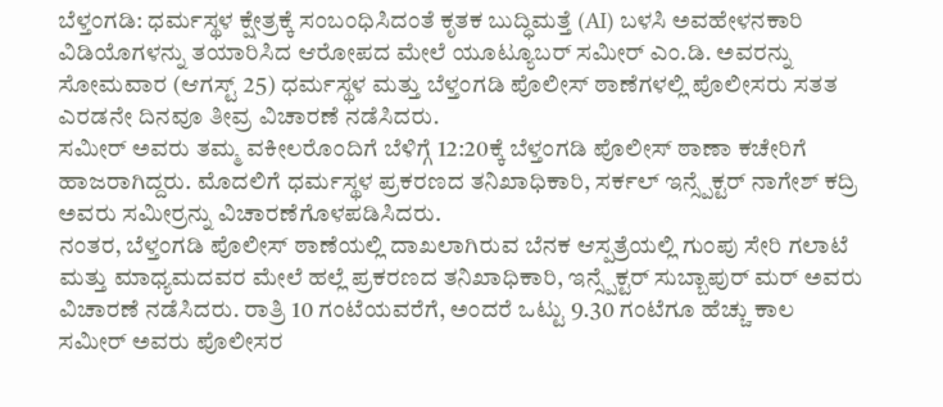ಬೆಳ್ತಂಗಡಿ: ಧರ್ಮಸ್ಥಳ ಕ್ಷೇತ್ರಕ್ಕೆ ಸಂಬಂಧಿಸಿದಂತೆ ಕೃತಕ ಬುದ್ಧಿಮತ್ತೆ (AI) ಬಳಸಿ ಅವಹೇಳನಕಾರಿ ವಿಡಿಯೊಗಳನ್ನು ತಯಾರಿಸಿದ ಆರೋಪದ ಮೇಲೆ ಯೂಟ್ಯೂಬರ್ ಸಮೀರ್ ಎಂ.ಡಿ. ಅವರನ್ನು ಸೋಮವಾರ (ಆಗಸ್ಟ್ 25) ಧರ್ಮಸ್ಥಳ ಮತ್ತು ಬೆಳ್ತಂಗಡಿ ಪೊಲೀಸ್ ಠಾಣೆಗಳಲ್ಲಿ ಪೊಲೀಸರು ಸತತ ಎರಡನೇ ದಿನವೂ ತೀವ್ರ ವಿಚಾರಣೆ ನಡೆಸಿದರು.
ಸಮೀರ್ ಅವರು ತಮ್ಮ ವಕೀಲರೊಂದಿಗೆ ಬೆಳಿಗ್ಗೆ 12:20ಕ್ಕೆ ಬೆಳ್ತಂಗಡಿ ಪೊಲೀಸ್ ಠಾಣಾ ಕಚೇರಿಗೆ ಹಾಜರಾಗಿದ್ದರು. ಮೊದಲಿಗೆ ಧರ್ಮಸ್ಥಳ ಪ್ರಕರಣದ ತನಿಖಾಧಿಕಾರಿ, ಸರ್ಕಲ್ ಇನ್ಸ್ಪೆಕ್ಟರ್ ನಾಗೇಶ್ ಕದ್ರಿ ಅವರು ಸಮೀರ್ರನ್ನು ವಿಚಾರಣೆಗೊಳಪಡಿಸಿದರು.
ನಂತರ, ಬೆಳ್ತಂಗಡಿ ಪೊಲೀಸ್ ಠಾಣೆಯಲ್ಲಿ ದಾಖಲಾಗಿರುವ ಬೆನಕ ಆಸ್ಪತ್ರೆಯಲ್ಲಿ ಗುಂಪು ಸೇರಿ ಗಲಾಟೆ ಮತ್ತು ಮಾಧ್ಯಮದವರ ಮೇಲೆ ಹಲ್ಲೆ ಪ್ರಕರಣದ ತನಿಖಾಧಿಕಾರಿ, ಇನ್ಸ್ಪೆಕ್ಟರ್ ಸುಬ್ಬಾಪುರ್ ಮರ್ ಅವರು ವಿಚಾರಣೆ ನಡೆಸಿದರು. ರಾತ್ರಿ 10 ಗಂಟೆಯವರೆಗೆ, ಅಂದರೆ ಒಟ್ಟು 9.30 ಗಂಟೆಗೂ ಹೆಚ್ಚು ಕಾಲ ಸಮೀರ್ ಅವರು ಪೊಲೀಸರ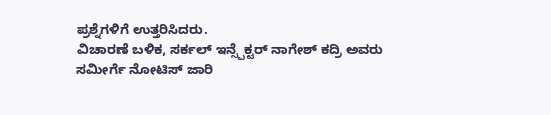ಪ್ರಶ್ನೆಗಳಿಗೆ ಉತ್ತರಿಸಿದರು.
ವಿಚಾರಣೆ ಬಳಿಕ, ಸರ್ಕಲ್ ಇನ್ಸ್ಪೆಕ್ಟರ್ ನಾಗೇಶ್ ಕದ್ರಿ ಅವರು ಸಮೀರ್ಗೆ ನೋಟಿಸ್ ಜಾರಿ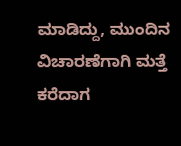ಮಾಡಿದ್ದು, ಮುಂದಿನ ವಿಚಾರಣೆಗಾಗಿ ಮತ್ತೆ ಕರೆದಾಗ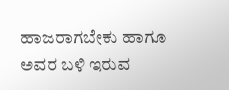ಹಾಜರಾಗಬೇಕು ಹಾಗೂ ಅವರ ಬಳಿ ಇರುವ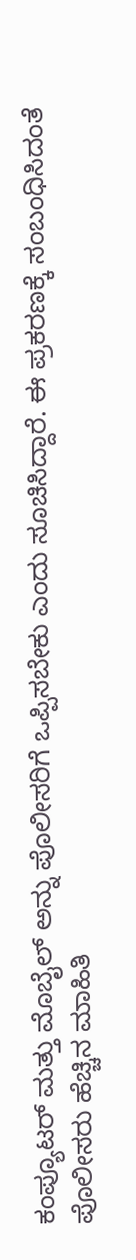ಕಂಪ್ಯೂಟರ್ ಮತ್ತು ಮೊಬೈಲ್ ಅನ್ನು ಪೊಲೀಸರಿಗೆ ಒಪ್ಪಿಸಬೇಕು ಎಂದು ಸೂಚಿಸಿದ್ದಾರೆ. ಈ ಪ್ರಕರಣಕ್ಕೆ ಸಂಬಂಧಿಸಿದಂತೆ ಪೊಲೀಸರು ಹೆಚ್ಚಿನ ಮಾಹಿತಿ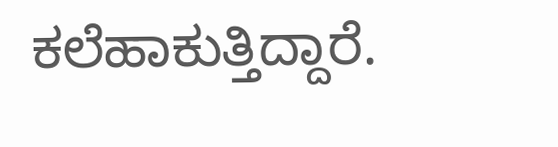ಕಲೆಹಾಕುತ್ತಿದ್ದಾರೆ.